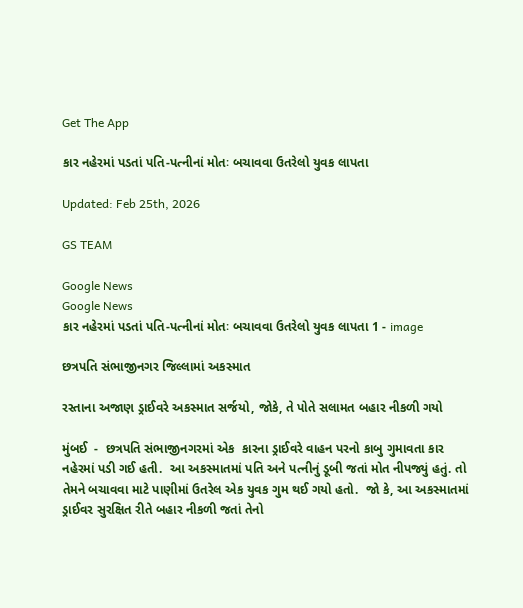Get The App

કાર નહેરમાં પડતાં પતિ-પત્નીનાં મોતઃ બચાવવા ઉતરેલો યુવક લાપતા

Updated: Feb 25th, 2026

GS TEAM

Google News
Google News
કાર નહેરમાં પડતાં પતિ-પત્નીનાં મોતઃ બચાવવા ઉતરેલો યુવક લાપતા 1 - image

છત્રપતિ સંભાજીનગર જિલ્લામાં અકસ્માત

રસ્તાના અજાણ ડ્રાઈવરે અકસ્માત સર્જયો, જોકે, તે પોતે સલામત બહાર નીકળી ગયો

મુંબઈ  -  છત્રપતિ સંભાજીનગરમાં એક  કારના ડ્રાઈવરે વાહન પરનો કાબુ ગુમાવતા કાર નહેરમાં પડી ગઈ હતી.  આ અકસ્માતમાં પતિ અને પત્નીનું ડૂબી જતાં મોત નીપજ્યું હતું. તો તેમને બચાવવા માટે પાણીમાં ઉતરેલ એક યુવક ગુમ થઈ ગયો હતો.  જો કે, આ અકસ્માતમાં ડ્રાઈવર સુરક્ષિત રીતે બહાર નીકળી જતાં તેનો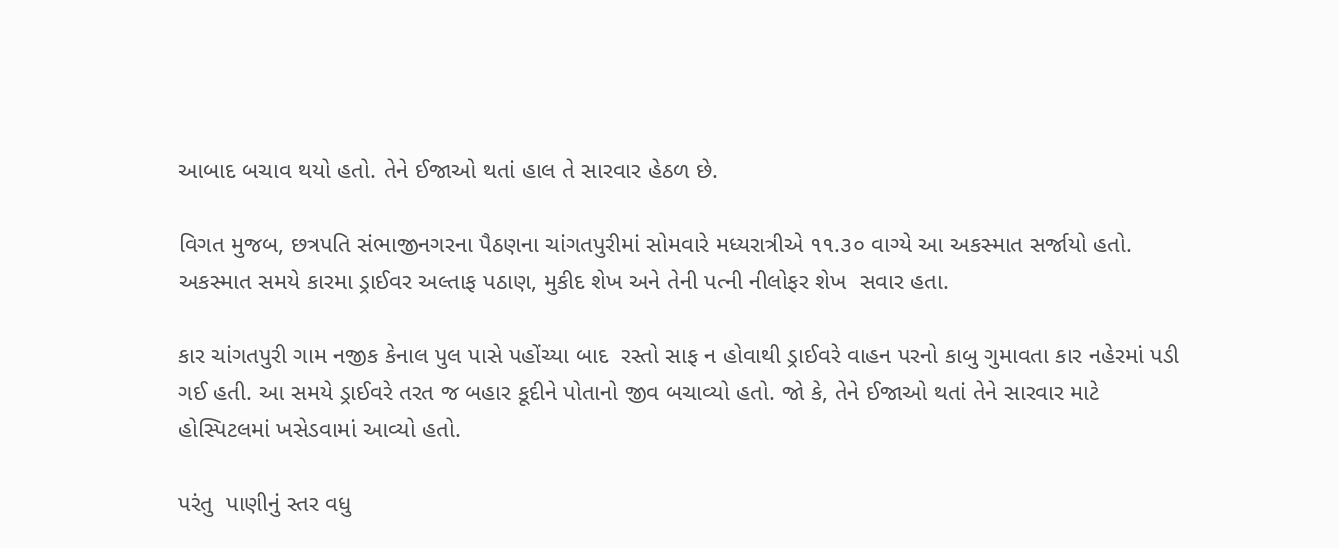આબાદ બચાવ થયો હતો. તેને ઈજાઓ થતાં હાલ તે સારવાર હેઠળ છે.

વિગત મુજબ, છત્રપતિ સંભાજીનગરના પૈઠણના ચાંગતપુરીમાં સોમવારે મધ્યરાત્રીએ ૧૧.૩૦ વાગ્યે આ અકસ્માત સર્જાયો હતો. અકસ્માત સમયે કારમા ડ્રાઈવર અલ્તાફ પઠાણ, મુકીદ શેખ અને તેની પત્ની નીલોફર શેખ  સવાર હતા.

કાર ચાંગતપુરી ગામ નજીક કેનાલ પુલ પાસે પહોંચ્યા બાદ  રસ્તો સાફ ન હોવાથી ડ્રાઈવરે વાહન પરનો કાબુ ગુમાવતા કાર નહેરમાં પડી ગઈ હતી. આ સમયે ડ્રાઈવરે તરત જ બહાર કૂદીને પોતાનો જીવ બચાવ્યો હતો. જો કે, તેને ઈજાઓ થતાં તેને સારવાર માટે હોસ્પિટલમાં ખસેડવામાં આવ્યો હતો.

પરંતુ  પાણીનું સ્તર વધુ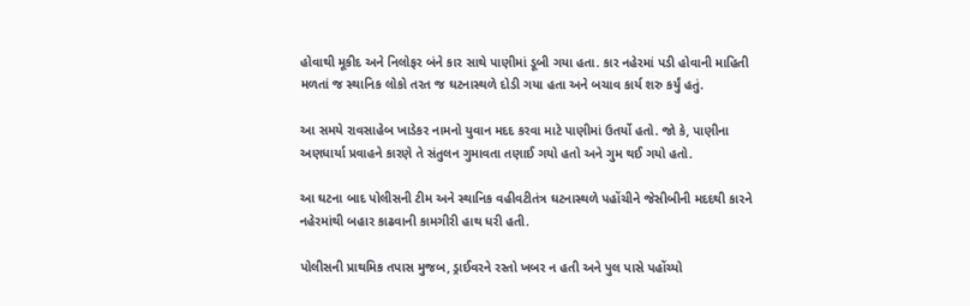હોવાથી મૂકીદ અને નિલોફર બંને કાર સાથે પાણીમાં ડૂબી ગયા હતા. કાર નહેરમાં પડી હોવાની માહિતી મળતાં જ સ્થાનિક લોકો તરત જ ઘટનાસ્થળે દોડી ગયા હતા અને બચાવ કાર્ય શરુ કર્યું હતું.

આ સમયે રાવસાહેબ ખાડેકર નામનો યુવાન મદદ કરવા માટે પાણીમાં ઉતર્યો હતો. જો કે, પાણીના અણધાર્યા પ્રવાહને કારણે તે સંતુલન ગુમાવતા તણાઈ ગયો હતો અને ગુમ થઈ ગયો હતો.

આ ઘટના બાદ પોલીસની ટીમ અને સ્થાનિક વહીવટીતંત્ર ઘટનાસ્થળે પહોંચીને જેસીબીની મદદથી કારને નહેરમાંથી બહાર કાઢવાની કામગીરી હાથ ધરી હતી.

પોલીસની પ્રાથમિક તપાસ મુજબ, ડ્રાઈવરને રસ્તો ખબર ન હતી અને પુલ પાસે પહોંચ્યો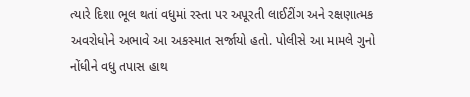ત્યારે દિશા ભૂલ થતાં વધુમાં રસ્તા પર અપૂરતી લાઈટીંગ અને રક્ષણાત્મક અવરોધોને અભાવે આ અકસ્માત સર્જાયો હતો. પોલીસે આ મામલે ગુનો નોંધીને વધુ તપાસ હાથ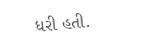ધરી હતી.